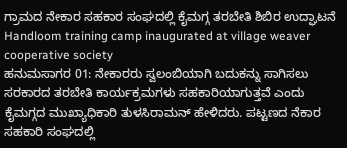ಗ್ರಾಮದ ನೇಕಾರ ಸಹಕಾರ ಸಂಘದಲ್ಲಿ ಕೈಮಗ್ಗ ತರಬೇತಿ ಶಿಬಿರ ಉದ್ಘಾಟನೆ
Handloom training camp inaugurated at village weaver cooperative society
ಹನುಮಸಾಗರ 01: ನೇಕಾರರು ಸ್ವಲಂಬಿಯಾಗಿ ಬದುಕನ್ನು ಸಾಗಿಸಲು ಸರಕಾರದ ತರಬೇತಿ ಕಾರ್ಯಕ್ರಮಗಳು ಸಹಕಾರಿಯಾಗುತ್ತವೆ ಎಂದು ಕೈಮಗ್ಗದ ಮುಖ್ಯಾಧಿಕಾರಿ ತುಳಸಿರಾಮನ್ ಹೇಳಿದರು. ಪಟ್ಟಣದ ನೆಕಾರ ಸಹಕಾರಿ ಸಂಘದಲ್ಲಿ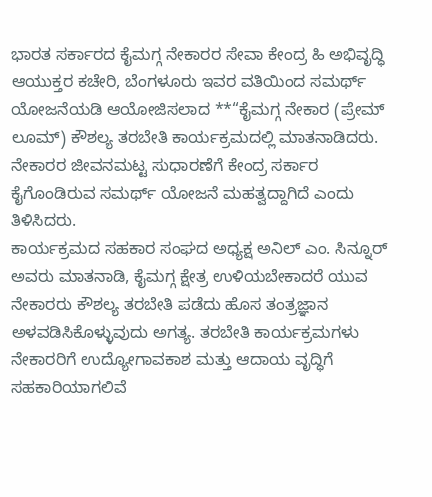ಭಾರತ ಸರ್ಕಾರದ ಕೈಮಗ್ಗ ನೇಕಾರರ ಸೇವಾ ಕೇಂದ್ರ ಹಿ ಅಭಿವೃದ್ಧಿ ಆಯುಕ್ತರ ಕಚೇರಿ, ಬೆಂಗಳೂರು ಇವರ ವತಿಯಿಂದ ಸಮರ್ಥ್ ಯೋಜನೆಯಡಿ ಆಯೋಜಿಸಲಾದ **“ಕೈಮಗ್ಗ ನೇಕಾರ (ಪ್ರೇಮ್ ಲೂಮ್) ಕೌಶಲ್ಯ ತರಬೇತಿ ಕಾರ್ಯಕ್ರಮದಲ್ಲಿ ಮಾತನಾಡಿದರು. ನೇಕಾರರ ಜೀವನಮಟ್ಟ ಸುಧಾರಣೆಗೆ ಕೇಂದ್ರ ಸರ್ಕಾರ ಕೈಗೊಂಡಿರುವ ಸಮರ್ಥ್ ಯೋಜನೆ ಮಹತ್ವದ್ದಾಗಿದೆ ಎಂದು ತಿಳಿಸಿದರು.
ಕಾರ್ಯಕ್ರಮದ ಸಹಕಾರ ಸಂಘದ ಅಧ್ಯಕ್ಷ ಅನಿಲ್ ಎಂ. ಸಿನ್ನೂರ್ ಅವರು ಮಾತನಾಡಿ, ಕೈಮಗ್ಗ ಕ್ಷೇತ್ರ ಉಳಿಯಬೇಕಾದರೆ ಯುವ ನೇಕಾರರು ಕೌಶಲ್ಯ ತರಬೇತಿ ಪಡೆದು ಹೊಸ ತಂತ್ರಜ್ಞಾನ ಅಳವಡಿಸಿಕೊಳ್ಳುವುದು ಅಗತ್ಯ. ತರಬೇತಿ ಕಾರ್ಯಕ್ರಮಗಳು ನೇಕಾರರಿಗೆ ಉದ್ಯೋಗಾವಕಾಶ ಮತ್ತು ಆದಾಯ ವೃದ್ಧಿಗೆ ಸಹಕಾರಿಯಾಗಲಿವೆ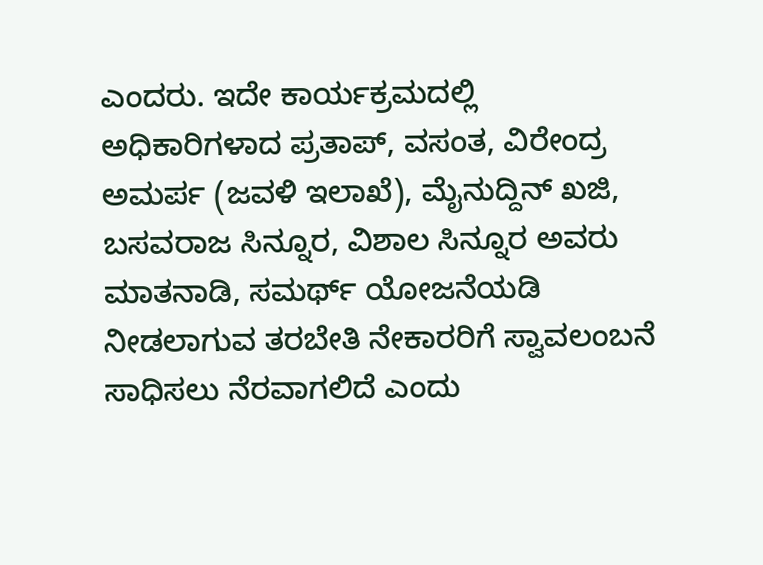ಎಂದರು. ಇದೇ ಕಾರ್ಯಕ್ರಮದಲ್ಲಿ ಅಧಿಕಾರಿಗಳಾದ ಪ್ರತಾಪ್, ವಸಂತ, ವಿರೇಂದ್ರ ಅಮರ್ಪ (ಜವಳಿ ಇಲಾಖೆ), ಮೈನುದ್ದಿನ್ ಖಜಿ, ಬಸವರಾಜ ಸಿನ್ನೂರ, ವಿಶಾಲ ಸಿನ್ನೂರ ಅವರು ಮಾತನಾಡಿ, ಸಮರ್ಥ್ ಯೋಜನೆಯಡಿ ನೀಡಲಾಗುವ ತರಬೇತಿ ನೇಕಾರರಿಗೆ ಸ್ವಾವಲಂಬನೆ ಸಾಧಿಸಲು ನೆರವಾಗಲಿದೆ ಎಂದು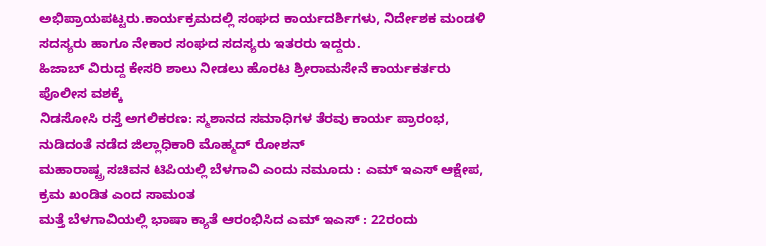ಅಭಿಪ್ರಾಯಪಟ್ಟರು.ಕಾರ್ಯಕ್ರಮದಲ್ಲಿ ಸಂಘದ ಕಾರ್ಯದರ್ಶಿಗಳು, ನಿರ್ದೇಶಕ ಮಂಡಳಿ ಸದಸ್ಯರು ಹಾಗೂ ನೇಕಾರ ಸಂಘದ ಸದಸ್ಯರು ಇತರರು ಇದ್ದರು.
ಹಿಜಾಬ್ ವಿರುದ್ದ ಕೇಸರಿ ಶಾಲು ನೀಡಲು ಹೊರಟ ಶ್ರೀರಾಮಸೇನೆ ಕಾರ್ಯಕರ್ತರು ಪೊಲೀಸ ವಶಕ್ಕೆ
ನಿಡಸೋಸಿ ರಸ್ತೆ ಅಗಲಿಕರಣ: ಸ್ಮಶಾನದ ಸಮಾಧಿಗಳ ತೆರವು ಕಾರ್ಯ ಪ್ರಾರಂಭ, ನುಡಿದಂತೆ ನಡೆದ ಜಿಲ್ಲಾಧಿಕಾರಿ ಮೊಹ್ಮದ್ ರೋಶನ್
ಮಹಾರಾಷ್ಟ್ರ ಸಚಿವನ ಟಿಪಿಯಲ್ಲಿ ಬೆಳಗಾವಿ ಎಂದು ನಮೂದು : ಎಮ್ ಇಎಸ್ ಆಕ್ಷೇಪ, ಕ್ರಮ ಖಂಡಿತ ಎಂದ ಸಾಮಂತ
ಮತ್ತೆ ಬೆಳಗಾವಿಯಲ್ಲಿ ಭಾಷಾ ಕ್ಯಾತೆ ಆರಂಭಿಸಿದ ಎಮ್ ಇಎಸ್ : 22ರಂದು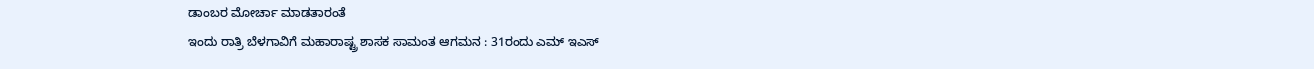ಡಾಂಬರ ಮೋರ್ಚಾ ಮಾಡತಾರಂತೆ
ಇಂದು ರಾತ್ರಿ ಬೆಳಗಾವಿಗೆ ಮಹಾರಾಷ್ಟ್ರ ಶಾಸಕ ಸಾಮಂತ ಆಗಮನ : 31ರಂದು ಎಮ್ ಇಎಸ್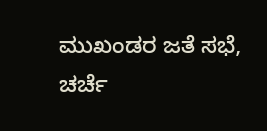ಮುಖಂಡರ ಜತೆ ಸಭೆ, ಚರ್ಚೆ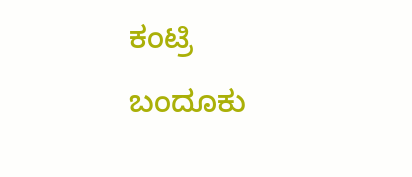ಕಂಟ್ರಿ ಬಂದೂಕು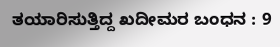ತಯಾರಿಸುತ್ತಿದ್ದ ಖದೀಮರ ಬಂಧನ : 9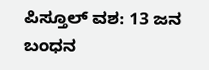ಪಿಸ್ತೂಲ್ ವಶ: 13 ಜನ ಬಂಧನ